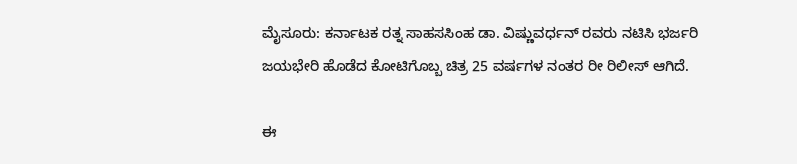ಮೈಸೂರು: ಕರ್ನಾಟಕ ರತ್ನ ಸಾಹಸಸಿಂಹ ಡಾ. ವಿಷ್ಣುವರ್ಧನ್ ರವರು ನಟಿಸಿ ಭರ್ಜರಿ ಜಯಭೇರಿ ಹೊಡೆದ ಕೋಟಿಗೊಬ್ಬ ಚಿತ್ರ 25 ವರ್ಷಗಳ ನಂತರ ರೀ ರಿಲೀಸ್ ಆಗಿದೆ.

ಈ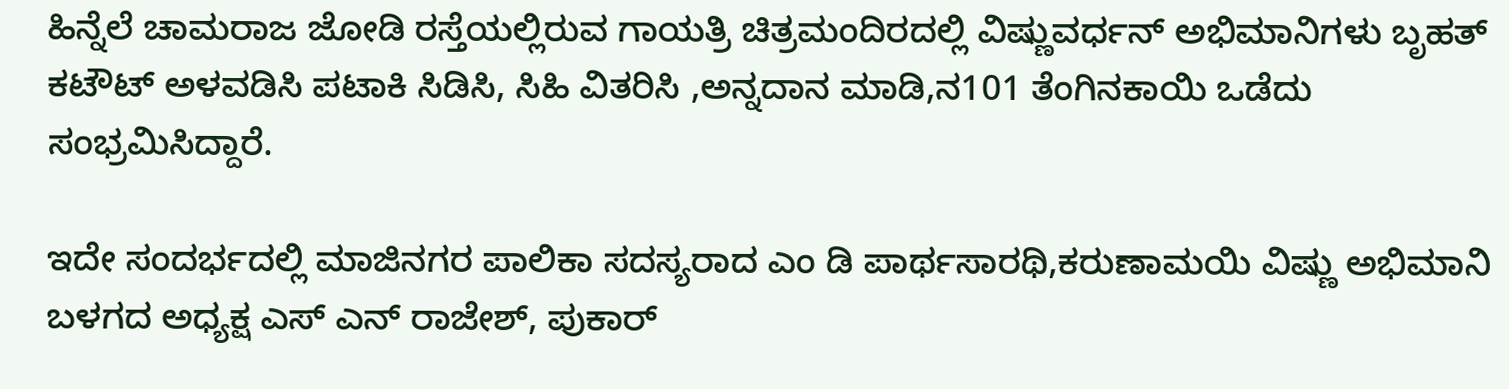ಹಿನ್ನೆಲೆ ಚಾಮರಾಜ ಜೋಡಿ ರಸ್ತೆಯಲ್ಲಿರುವ ಗಾಯತ್ರಿ ಚಿತ್ರಮಂದಿರದಲ್ಲಿ ವಿಷ್ಣುವರ್ಧನ್ ಅಭಿಮಾನಿಗಳು ಬೃಹತ್ ಕಟೌಟ್ ಅಳವಡಿಸಿ ಪಟಾಕಿ ಸಿಡಿಸಿ, ಸಿಹಿ ವಿತರಿಸಿ ,ಅನ್ನದಾನ ಮಾಡಿ,ನ101 ತೆಂಗಿನಕಾಯಿ ಒಡೆದು ಸಂಭ್ರಮಿಸಿದ್ದಾರೆ.

ಇದೇ ಸಂದರ್ಭದಲ್ಲಿ ಮಾಜಿನಗರ ಪಾಲಿಕಾ ಸದಸ್ಯರಾದ ಎಂ ಡಿ ಪಾರ್ಥಸಾರಥಿ,ಕರುಣಾಮಯಿ ವಿಷ್ಣು ಅಭಿಮಾನಿ ಬಳಗದ ಅಧ್ಯಕ್ಷ ಎಸ್ ಎನ್ ರಾಜೇಶ್, ಪುಕಾರ್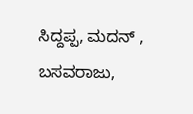ಸಿದ್ದಪ್ಪ, ಮದನ್ , ಬಸವರಾಜು,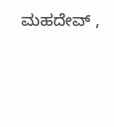ಮಹದೇವ್ ,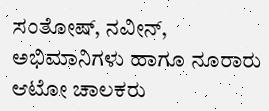ಸಂತೋಷ್, ನವೀನ್, ಅಭಿಮಾನಿಗಳು ಹಾಗೂ ನೂರಾರು ಆಟೋ ಚಾಲಕರು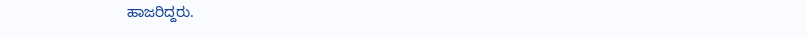ಹಾಜರಿದ್ದರು.